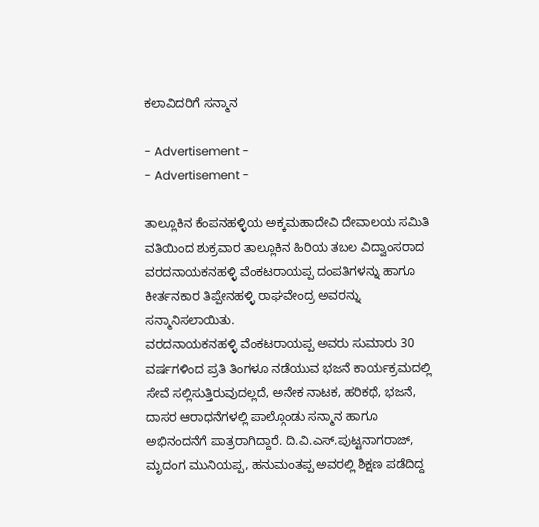ಕಲಾವಿದರಿಗೆ ಸನ್ಮಾನ

- Advertisement -
- Advertisement -

ತಾಲ್ಲೂಕಿನ ಕೆಂಪನಹಳ್ಳಿಯ ಅಕ್ಕಮಹಾದೇವಿ ದೇವಾಲಯ ಸಮಿತಿ ವತಿಯಿಂದ ಶುಕ್ರವಾರ ತಾಲ್ಲೂಕಿನ ಹಿರಿಯ ತಬಲ ವಿದ್ವಾಂಸರಾದ ವರದನಾಯಕನಹಳ್ಳಿ ವೆಂಕಟರಾಯಪ್ಪ ದಂಪತಿಗಳನ್ನು ಹಾಗೂ ಕೀರ್ತನಕಾರ ತಿಪ್ಪೇನಹಳ್ಳಿ ರಾಘವೇಂದ್ರ ಅವರನ್ನು ಸನ್ಮಾನಿಸಲಾಯಿತು.
ವರದನಾಯಕನಹಳ್ಳಿ ವೆಂಕಟರಾಯಪ್ಪ ಅವರು ಸುಮಾರು 30 ವರ್ಷಗಳಿಂದ ಪ್ರತಿ ತಿಂಗಳೂ ನಡೆಯುವ ಭಜನೆ ಕಾರ್ಯಕ್ರಮದಲ್ಲಿ ಸೇವೆ ಸಲ್ಲಿಸುತ್ತಿರುವುದಲ್ಲದೆ, ಅನೇಕ ನಾಟಕ, ಹರಿಕಥೆ, ಭಜನೆ, ದಾಸರ ಆರಾಧನೆಗಳಲ್ಲಿ ಪಾಲ್ಗೊಂಡು ಸನ್ಮಾನ ಹಾಗೂ ಅಭಿನಂದನೆಗೆ ಪಾತ್ರರಾಗಿದ್ದಾರೆ. ದಿ.ವಿ.ಎಸ್.ಪುಟ್ಟನಾಗರಾಜ್, ಮೃದಂಗ ಮುನಿಯಪ್ಪ, ಹನುಮಂತಪ್ಪ ಅವರಲ್ಲಿ ಶಿಕ್ಷಣ ಪಡೆದಿದ್ದ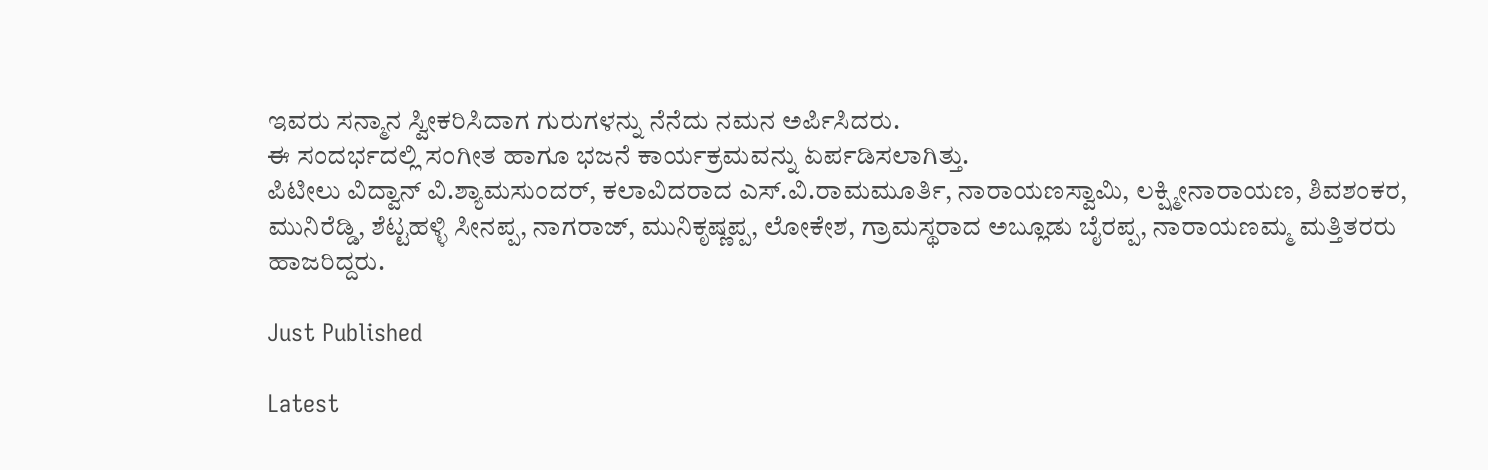ಇವರು ಸನ್ಮಾನ ಸ್ವೀಕರಿಸಿದಾಗ ಗುರುಗಳನ್ನು ನೆನೆದು ನಮನ ಅರ್ಪಿಸಿದರು.
ಈ ಸಂದರ್ಭದಲ್ಲಿ ಸಂಗೀತ ಹಾಗೂ ಭಜನೆ ಕಾರ್ಯಕ್ರಮವನ್ನು ಏರ್ಪಡಿಸಲಾಗಿತ್ತು.
ಪಿಟೀಲು ವಿದ್ವಾನ್ ವಿ.ಶ್ಯಾಮಸುಂದರ್, ಕಲಾವಿದರಾದ ಎಸ್.ವಿ.ರಾಮಮೂರ್ತಿ, ನಾರಾಯಣಸ್ವಾಮಿ, ಲಕ್ಷ್ಮೀನಾರಾಯಣ, ಶಿವಶಂಕರ, ಮುನಿರೆಡ್ಡಿ, ಶೆಟ್ಟಹಳ್ಳಿ ಸೀನಪ್ಪ, ನಾಗರಾಜ್, ಮುನಿಕೃಷ್ಣಪ್ಪ, ಲೋಕೇಶ, ಗ್ರಾಮಸ್ಥರಾದ ಅಬ್ಲೂಡು ಬೈರಪ್ಪ, ನಾರಾಯಣಮ್ಮ ಮತ್ತಿತರರು ಹಾಜರಿದ್ದರು.

Just Published

Latest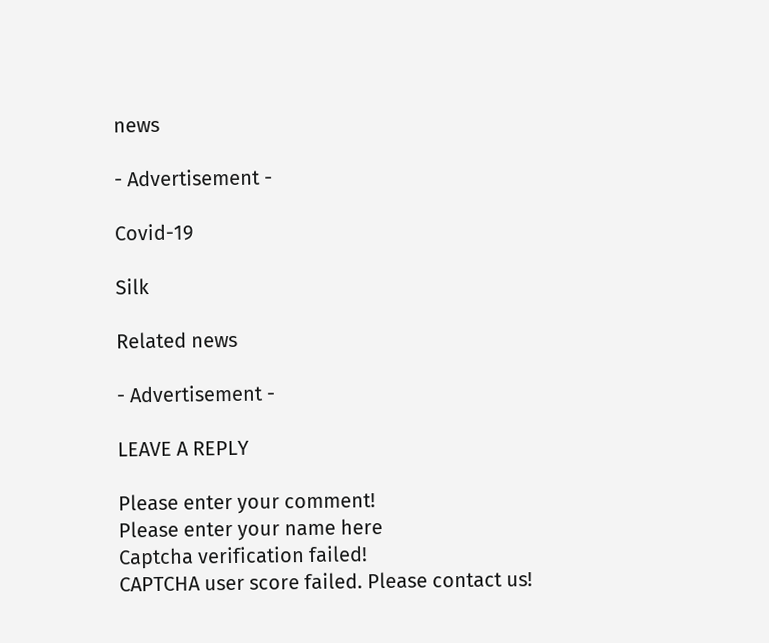news

- Advertisement -

Covid-19

Silk

Related news

- Advertisement -

LEAVE A REPLY

Please enter your comment!
Please enter your name here
Captcha verification failed!
CAPTCHA user score failed. Please contact us!